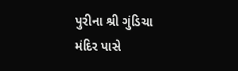પુરીના શ્રી ગુંડિચા મંદિર પાસે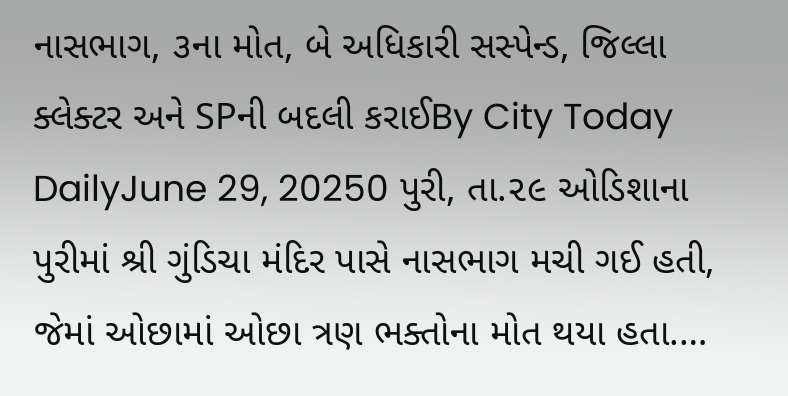નાસભાગ, ૩ના મોત, બે અધિકારી સસ્પેન્ડ, જિલ્લા ક્લેક્ટર અને SPની બદલી કરાઈBy City Today DailyJune 29, 20250 પુરી, તા.૨૯ ઓડિશાના પુરીમાં શ્રી ગુંડિચા મંદિર પાસે નાસભાગ મચી ગઈ હતી, જેમાં ઓછામાં ઓછા ત્રણ ભક્તોના મોત થયા હતા.…